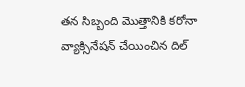తన సిబ్బంది మొత్తానికి కరోనా వ్యాక్సినేషన్ చేయించిన దిల్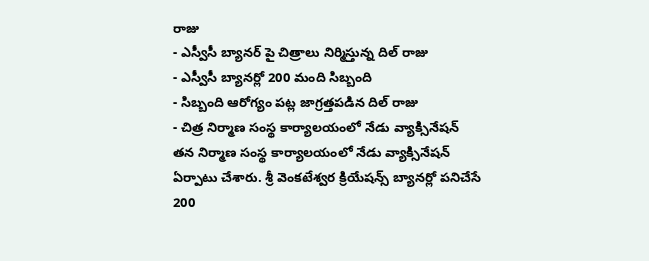రాజు
- ఎస్వీసీ బ్యానర్ పై చిత్రాలు నిర్మిస్తున్న దిల్ రాజు
- ఎస్వీసీ బ్యానర్లో 200 మంది సిబ్బంది
- సిబ్బంది ఆరోగ్యం పట్ల జాగ్రత్తపడిన దిల్ రాజు
- చిత్ర నిర్మాణ సంస్థ కార్యాలయంలో నేడు వ్యాక్సినేషన్
తన నిర్మాణ సంస్థ కార్యాలయంలో నేడు వ్యాక్సినేషన్ ఏర్పాటు చేశారు. శ్రీ వెంకటేశ్వర క్రియేషన్స్ బ్యానర్లో పనిచేసే 200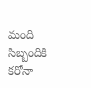మంది సిబ్బందికి కరోనా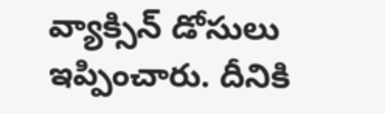వ్యాక్సిన్ డోసులు ఇప్పించారు. దీనికి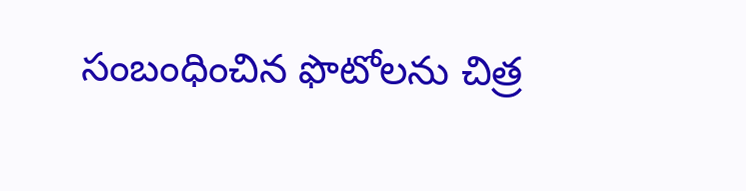సంబంధించిన ఫొటోలను చిత్ర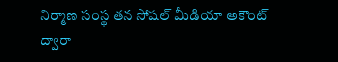నిర్మాణ సంస్థ తన సోషల్ మీడియా అకౌంట్ ద్వారా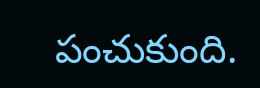పంచుకుంది.